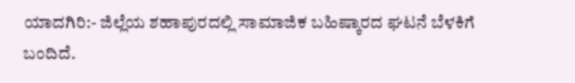ಯಾದಗಿರಿ:- ಜಿಲ್ಲೆಯ ಶಹಾಪುರದಲ್ಲಿ ಸಾಮಾಜಿಕ ಬಹಿಷ್ಕಾರದ ಘಟನೆ ಬೆಳಕಿಗೆ ಬಂದಿದೆ.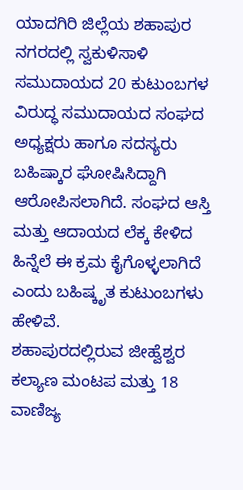ಯಾದಗಿರಿ ಜಿಲ್ಲೆಯ ಶಹಾಪುರ ನಗರದಲ್ಲಿ ಸ್ವಕುಳಿಸಾಳಿ ಸಮುದಾಯದ 20 ಕುಟುಂಬಗಳ ವಿರುದ್ಧ ಸಮುದಾಯದ ಸಂಘದ ಅಧ್ಯಕ್ಷರು ಹಾಗೂ ಸದಸ್ಯರು ಬಹಿಷ್ಕಾರ ಘೋಷಿಸಿದ್ದಾಗಿ ಆರೋಪಿಸಲಾಗಿದೆ. ಸಂಘದ ಆಸ್ತಿ ಮತ್ತು ಆದಾಯದ ಲೆಕ್ಕ ಕೇಳಿದ ಹಿನ್ನೆಲೆ ಈ ಕ್ರಮ ಕೈಗೊಳ್ಳಲಾಗಿದೆ ಎಂದು ಬಹಿಷ್ಕೃತ ಕುಟುಂಬಗಳು ಹೇಳಿವೆ.
ಶಹಾಪುರದಲ್ಲಿರುವ ಜೀಹ್ವೆಶ್ವರ ಕಲ್ಯಾಣ ಮಂಟಪ ಮತ್ತು 18 ವಾಣಿಜ್ಯ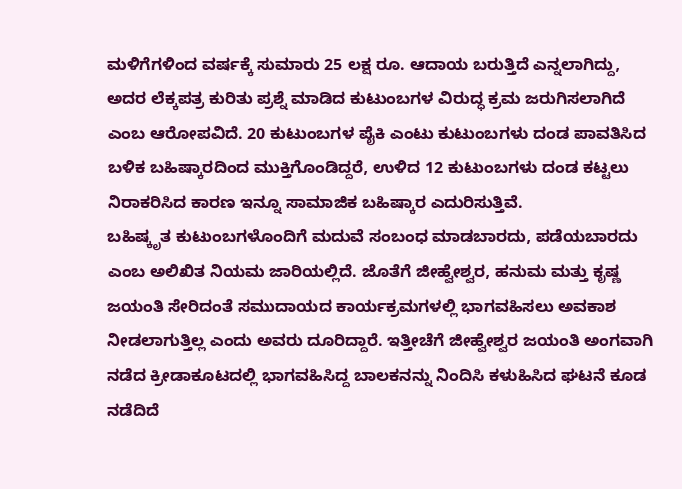ಮಳಿಗೆಗಳಿಂದ ವರ್ಷಕ್ಕೆ ಸುಮಾರು 25 ಲಕ್ಷ ರೂ. ಆದಾಯ ಬರುತ್ತಿದೆ ಎನ್ನಲಾಗಿದ್ದು, ಅದರ ಲೆಕ್ಕಪತ್ರ ಕುರಿತು ಪ್ರಶ್ನೆ ಮಾಡಿದ ಕುಟುಂಬಗಳ ವಿರುದ್ಧ ಕ್ರಮ ಜರುಗಿಸಲಾಗಿದೆ ಎಂಬ ಆರೋಪವಿದೆ. 20 ಕುಟುಂಬಗಳ ಪೈಕಿ ಎಂಟು ಕುಟುಂಬಗಳು ದಂಡ ಪಾವತಿಸಿದ ಬಳಿಕ ಬಹಿಷ್ಕಾರದಿಂದ ಮುಕ್ತಿಗೊಂಡಿದ್ದರೆ, ಉಳಿದ 12 ಕುಟುಂಬಗಳು ದಂಡ ಕಟ್ಟಲು ನಿರಾಕರಿಸಿದ ಕಾರಣ ಇನ್ನೂ ಸಾಮಾಜಿಕ ಬಹಿಷ್ಕಾರ ಎದುರಿಸುತ್ತಿವೆ.
ಬಹಿಷ್ಕೃತ ಕುಟುಂಬಗಳೊಂದಿಗೆ ಮದುವೆ ಸಂಬಂಧ ಮಾಡಬಾರದು, ಪಡೆಯಬಾರದು ಎಂಬ ಅಲಿಖಿತ ನಿಯಮ ಜಾರಿಯಲ್ಲಿದೆ. ಜೊತೆಗೆ ಜೀಹ್ವೇಶ್ವರ, ಹನುಮ ಮತ್ತು ಕೃಷ್ಣ ಜಯಂತಿ ಸೇರಿದಂತೆ ಸಮುದಾಯದ ಕಾರ್ಯಕ್ರಮಗಳಲ್ಲಿ ಭಾಗವಹಿಸಲು ಅವಕಾಶ ನೀಡಲಾಗುತ್ತಿಲ್ಲ ಎಂದು ಅವರು ದೂರಿದ್ದಾರೆ. ಇತ್ತೀಚೆಗೆ ಜೀಹ್ವೇಶ್ವರ ಜಯಂತಿ ಅಂಗವಾಗಿ ನಡೆದ ಕ್ರೀಡಾಕೂಟದಲ್ಲಿ ಭಾಗವಹಿಸಿದ್ದ ಬಾಲಕನನ್ನು ನಿಂದಿಸಿ ಕಳುಹಿಸಿದ ಘಟನೆ ಕೂಡ ನಡೆದಿದೆ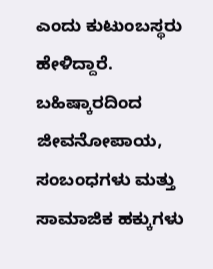ಎಂದು ಕುಟುಂಬಸ್ಥರು ಹೇಳಿದ್ದಾರೆ.
ಬಹಿಷ್ಕಾರದಿಂದ ಜೀವನೋಪಾಯ, ಸಂಬಂಧಗಳು ಮತ್ತು ಸಾಮಾಜಿಕ ಹಕ್ಕುಗಳು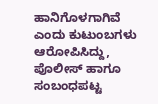ಹಾನಿಗೊಳಗಾಗಿವೆ ಎಂದು ಕುಟುಂಬಗಳು ಆರೋಪಿಸಿದ್ದು, ಪೊಲೀಸ್ ಹಾಗೂ ಸಂಬಂಧಪಟ್ಟ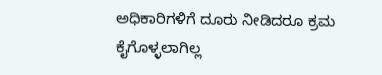ಅಧಿಕಾರಿಗಳಿಗೆ ದೂರು ನೀಡಿದರೂ ಕ್ರಮ ಕೈಗೊಳ್ಳಲಾಗಿಲ್ಲ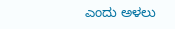ಎಂದು ಅಳಲು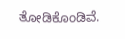ತೋಡಿಕೊಂಡಿವೆ.